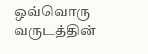ஒவ்வொரு வருடத்தின்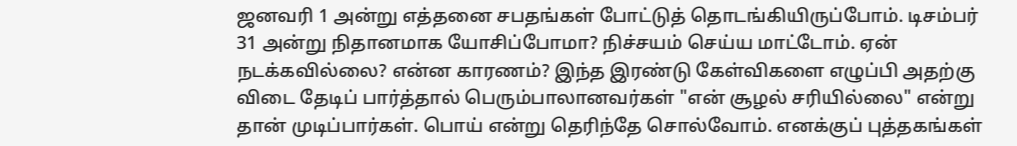ஜனவரி 1 அன்று எத்தனை சபதங்கள் போட்டுத் தொடங்கியிருப்போம். டிசம்பர் 31 அன்று நிதானமாக யோசிப்போமா? நிச்சயம் செய்ய மாட்டோம். ஏன் நடக்கவில்லை? என்ன காரணம்? இந்த இரண்டு கேள்விகளை எழுப்பி அதற்கு விடை தேடிப் பார்த்தால் பெரும்பாலானவர்கள் "என் சூழல் சரியில்லை" என்று தான் முடிப்பார்கள். பொய் என்று தெரிந்தே சொல்வோம். எனக்குப் புத்தகங்கள்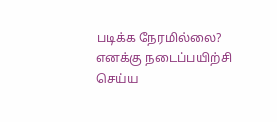படிக்க நேரமில்லை? எனக்கு நடைப்பயிற்சி செய்ய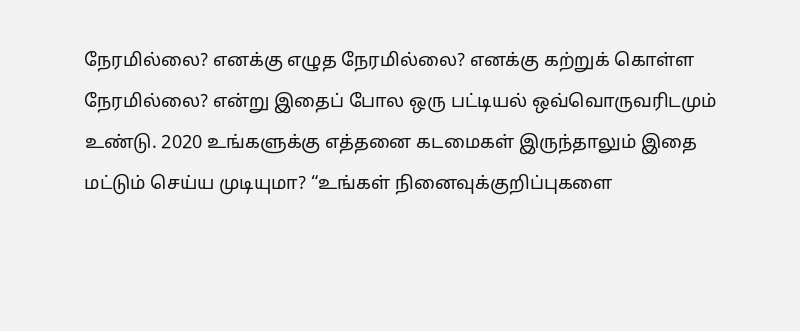நேரமில்லை? எனக்கு எழுத நேரமில்லை? எனக்கு கற்றுக் கொள்ள நேரமில்லை? என்று இதைப் போல ஒரு பட்டியல் ஒவ்வொருவரிடமும் உண்டு. 2020 உங்களுக்கு எத்தனை கடமைகள் இருந்தாலும் இதை மட்டும் செய்ய முடியுமா? “உங்கள் நினைவுக்குறிப்புகளை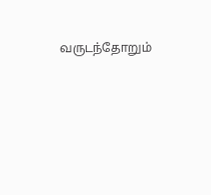வருடந்தோறும்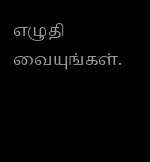எழுதி வையுங்கள்.